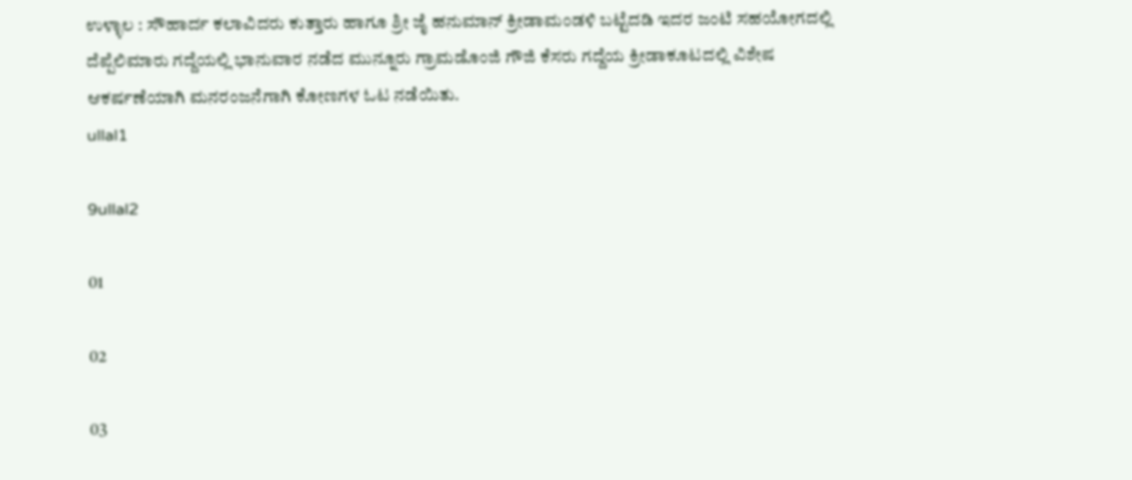ಉಳ್ಳಾಲ : ಸೌಹಾರ್ದ ಕಲಾವಿದರು ಕುತ್ತಾರು ಹಾಗೂ ಶ್ರೀ ಜೈ ಹನುಮಾನ್ ಕ್ರೀಡಾಮಂಡಳಿ ಬಟ್ಟೆದಡಿ ಇದರ ಜಂಟಿ ಸಹಯೋಗದಲ್ಲಿ ದೆಪ್ಪೆಲಿಮಾರು ಗದ್ದೆಯಲ್ಲಿ ಭಾನುವಾರ ನಡೆದ ಮುನ್ನೂರು ಗ್ರಾಮಡೊಂಜಿ ಗೌಜಿ ಕೆಸರು ಗದ್ದೆಯ ಕ್ರೀಡಾಕೂಟದಲ್ಲಿ ವಿಶೇಷ ಆಕರ್ಷಣೆಯಾಗಿ ಮನರಂಜನೆಗಾಗಿ ಕೋಣಗಳ ಓಟ ನಡೆಯಿತು.
ullal1

9ullal2

01

02

03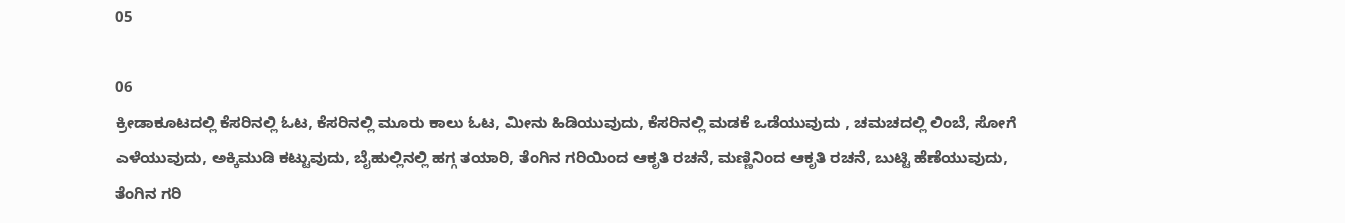05

06
ಕ್ರೀಡಾಕೂಟದಲ್ಲಿ ಕೆಸರಿನಲ್ಲಿ ಓಟ, ಕೆಸರಿನಲ್ಲಿ ಮೂರು ಕಾಲು ಓಟ, ಮೀನು ಹಿಡಿಯುವುದು, ಕೆಸರಿನಲ್ಲಿ ಮಡಕೆ ಒಡೆಯುವುದು , ಚಮಚದಲ್ಲಿ ಲಿಂಬೆ, ಸೋಗೆ ಎಳೆಯುವುದು, ಅಕ್ಕಿಮುಡಿ ಕಟ್ಟುವುದು, ಬೈಹುಲ್ಲಿನಲ್ಲಿ ಹಗ್ಗ ತಯಾರಿ, ತೆಂಗಿನ ಗರಿಯಿಂದ ಆಕೃತಿ ರಚನೆ, ಮಣ್ಣಿನಿಂದ ಆಕೃತಿ ರಚನೆ, ಬುಟ್ಟಿ ಹೆಣೆಯುವುದು, ತೆಂಗಿನ ಗರಿ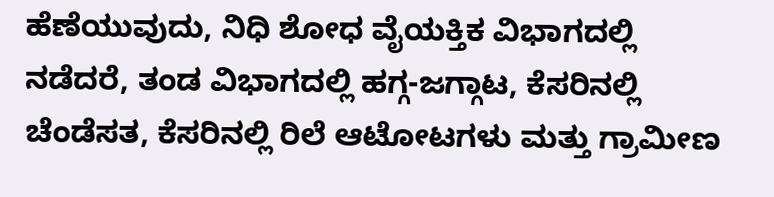ಹೆಣೆಯುವುದು, ನಿಧಿ ಶೋಧ ವೈಯಕ್ತಿಕ ವಿಭಾಗದಲ್ಲಿ ನಡೆದರೆ, ತಂಡ ವಿಭಾಗದಲ್ಲಿ ಹಗ್ಗ-ಜಗ್ಗಾಟ, ಕೆಸರಿನಲ್ಲಿ ಚೆಂಡೆಸತ, ಕೆಸರಿನಲ್ಲಿ ರಿಲೆ ಆಟೋಟಗಳು ಮತ್ತು ಗ್ರಾಮೀಣ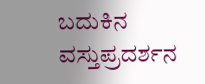ಬದುಕಿನ ವಸ್ತುಪ್ರದರ್ಶನ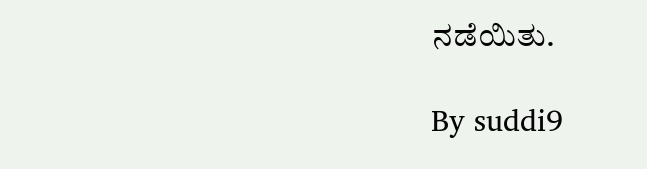ನಡೆಯಿತು.

By suddi9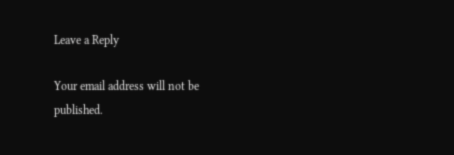Leave a Reply

Your email address will not be published.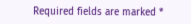Required fields are marked *